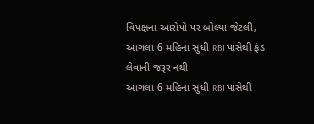વિપક્ષના આરોપો પર બોલ્યા જેટલી, આગલા 6 મહિના સુધી RBI પાસેથી ફંડ લેવાની જરૂર નથી
આગલા 6 મહિના સુધી RBI પાસેથી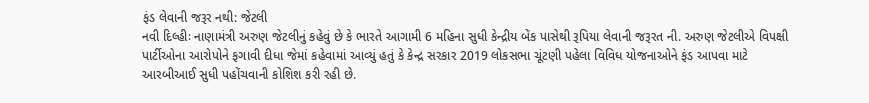ફંડ લેવાની જરૂર નથી: જેટલી
નવી દિલ્હીઃ નાણામંત્રી અરુણ જેટલીનું કહેવું છે કે ભારતે આગામી 6 મહિના સુધી કેન્દ્રીય બેંક પાસેથી રૂપિયા લેવાની જરૂરત ની. અરુણ જેટલીએ વિપક્ષી પાર્ટીઓના આરોપોને ફગાવી દીધા જેમાં કહેવામાં આવ્યું હતું કે કેન્દ્ર સરકાર 2019 લોકસભા ચૂંટણી પહેલા વિવિધ યોજનાઓને ફંડ આપવા માટે આરબીઆઈ સુધી પહોંચવાની કોશિશ કરી રહી છે.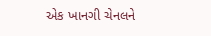એક ખાનગી ચેનલને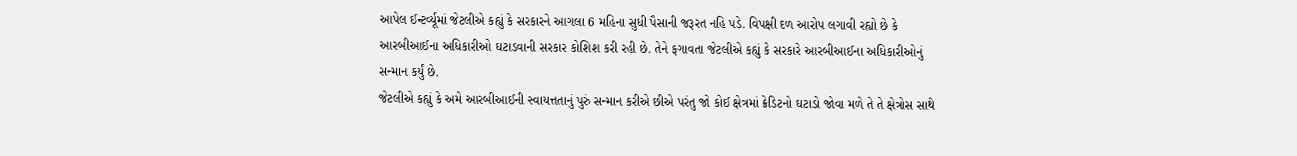આપેલ ઈન્ટર્વ્યૂમાં જેટલીએ કહ્યું કે સરકારને આગલા 6 મહિના સુધી પૈસાની જરૂરત નહિ પડે. વિપક્ષી દળ આરોપ લગાવી રહ્યો છે કે આરબીઆઈના અધિકારીઓ ઘટાડવાની સરકાર કોશિશ કરી રહી છે. તેને ફગાવતા જેટલીએ કહ્યું કે સરકારે આરબીઆઈના અધિકારીઓનું સન્માન કર્યું છે.
જેટલીએ કહ્યું કે અમે આરબીઆઈની સ્વાયત્તતાનું પુરું સન્માન કરીએ છીએ પરંતુ જો કોઈ ક્ષેત્રમાં ક્રેડિટનો ઘટાડો જોવા મળે તે તે ક્ષેત્રોસ સાથે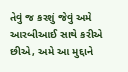તેવું જ કરશું જેવું અમે આરબીઆઈ સાથે કરીએ છીએ, અમે આ મુદ્દાને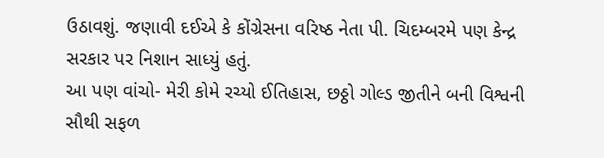ઉઠાવશું. જણાવી દઈએ કે કોંગ્રેસના વરિષ્ઠ નેતા પી. ચિદમ્બરમે પણ કેન્દ્ર સરકાર પર નિશાન સાધ્યું હતું.
આ પણ વાંચો- મેરી કોમે રચ્યો ઈતિહાસ, છઠ્ઠો ગોલ્ડ જીતીને બની વિશ્વની સૌથી સફળ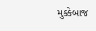મુક્કેબાજ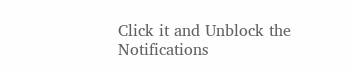Click it and Unblock the Notifications